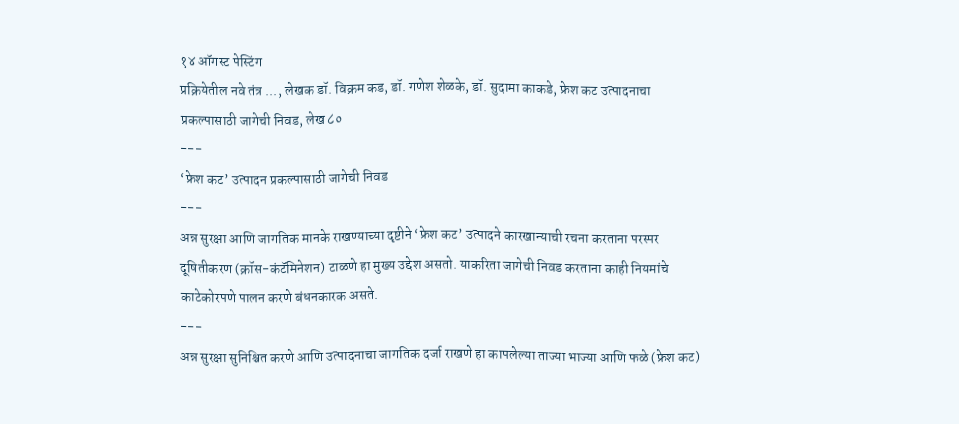१४ ऑगस्ट पेस्टिंग
प्रक्रियेतील नवे तंत्र ..., लेखक डॉ. विक्रम कड, डॉ. गणेश शेळके, डॉ. सुदामा काकडे, फ्रेश कट उत्पादनाचा प्रकल्पासाठी जागेची निवड, लेख ८०
---
‘फ्रेश कट’ उत्पादन प्रकल्पासाठी जागेची निवड
---
अन्न सुरक्षा आणि जागतिक मानके राखण्याच्या दृष्टीने ‘फ्रेश कट’ उत्पादने कारखान्याची रचना करताना परस्पर दूषितीकरण (क्रॉस-कंटॅमिनेशन) टाळणे हा मुख्य उद्देश असतो. याकरिता जागेची निवड करताना काही नियमांचे काटेकोरपणे पालन करणे बंधनकारक असते.
---
अन्न सुरक्षा सुनिश्चित करणे आणि उत्पादनाचा जागतिक दर्जा राखणे हा कापलेल्या ताज्या भाज्या आणि फळे (फ्रेश कट)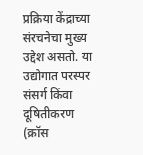प्रक्रिया केंद्राच्या संरचनेचा मुख्य उद्देश असतो. या उद्योगात परस्पर संसर्ग किंवा दूषितीकरण (क्रॉस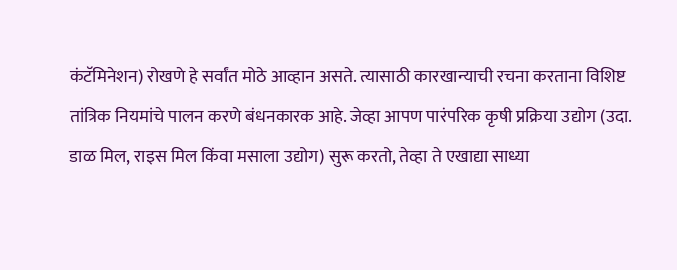कंटॅमिनेशन) रोखणे हे सर्वांत मोठे आव्हान असते. त्यासाठी कारखान्याची रचना करताना विशिष्ट तांत्रिक नियमांचे पालन करणे बंधनकारक आहे. जेव्हा आपण पारंपरिक कृषी प्रक्रिया उद्योग (उदा. डाळ मिल, राइस मिल किंवा मसाला उद्योग) सुरू करतो, तेव्हा ते एखाद्या साध्या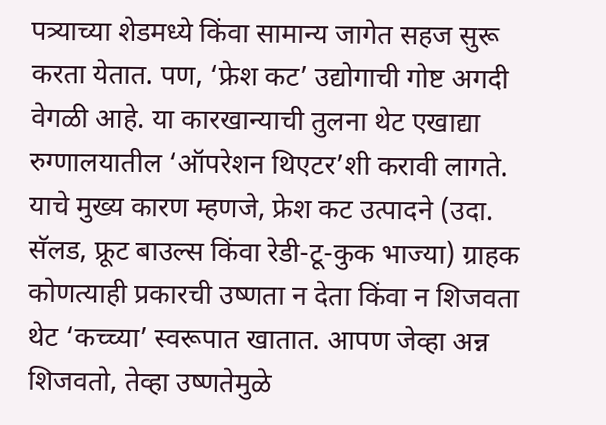पत्र्याच्या शेडमध्ये किंवा सामान्य जागेत सहज सुरू करता येतात. पण, ‘फ्रेश कट’ उद्योगाची गोष्ट अगदी वेगळी आहे. या कारखान्याची तुलना थेट एखाद्या रुग्णालयातील ‘ऑपरेशन थिएटर’शी करावी लागते. याचे मुख्य कारण म्हणजे, फ्रेश कट उत्पादने (उदा. सॅलड, फ्रूट बाउल्स किंवा रेडी-टू-कुक भाज्या) ग्राहक कोणत्याही प्रकारची उष्णता न देता किंवा न शिजवता थेट ‘कच्च्या’ स्वरूपात खातात. आपण जेव्हा अन्न शिजवतो, तेव्हा उष्णतेमुळे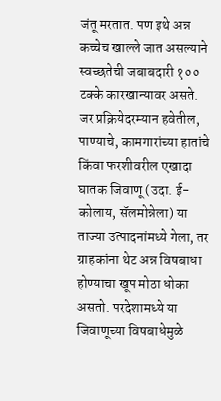जंतू मरतात. पण इथे अन्न कच्चेच खाल्ले जात असल्याने स्वच्छतेची जबाबदारी १०० टक्के कारखान्यावर असते. जर प्रक्रियेदरम्यान हवेतील, पाण्याचे, कामगारांच्या हातांचे किंवा फरशीवरील एखादा घातक जिवाणू (उदा. ई-कोलाय, सॅलमोन्नेला) या ताज्या उत्पादनांमध्ये गेला, तर ग्राहकांना थेट अन्न विषबाधा होण्याचा खूप मोठा धोका असतो. परदेशामध्ये या जिवाणूच्या विषबाधेमुळे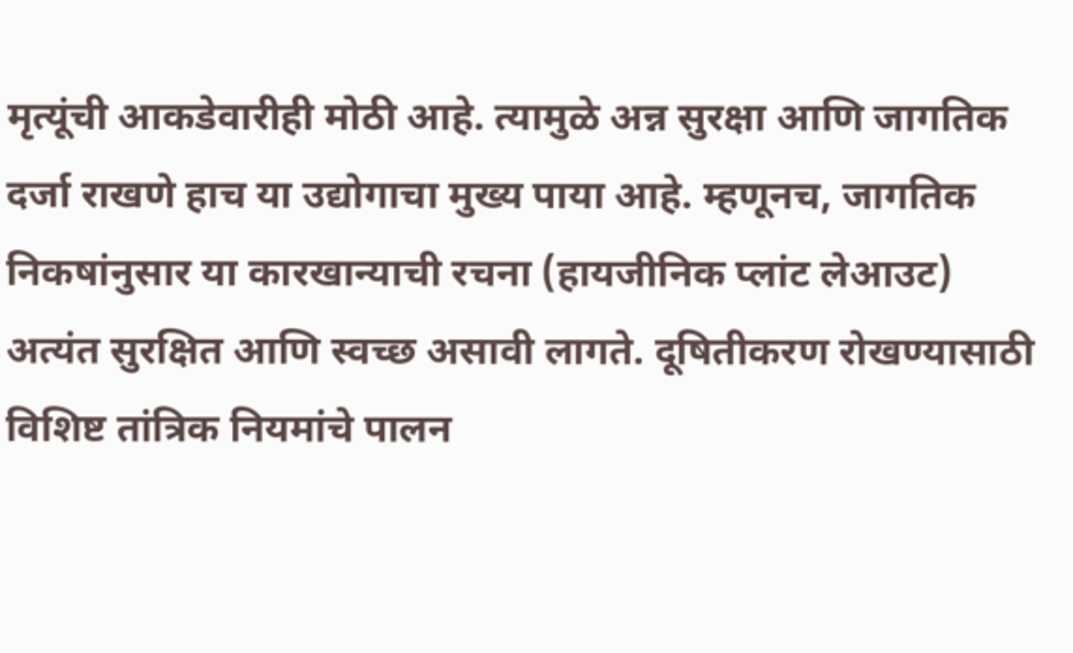मृत्यूंची आकडेवारीही मोठी आहे. त्यामुळे अन्न सुरक्षा आणि जागतिक दर्जा राखणे हाच या उद्योगाचा मुख्य पाया आहे. म्हणूनच, जागतिक निकषांनुसार या कारखान्याची रचना (हायजीनिक प्लांट लेआउट) अत्यंत सुरक्षित आणि स्वच्छ असावी लागते. दूषितीकरण रोखण्यासाठी विशिष्ट तांत्रिक नियमांचे पालन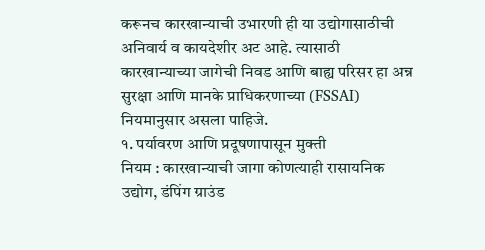करूनच कारखान्याची उभारणी ही या उद्योगासाठीची अनिवार्य व कायदेशीर अट आहे. त्यासाठी कारखान्याच्या जागेची निवड आणि बाह्य परिसर हा अन्न सुरक्षा आणि मानके प्राधिकरणाच्या (FSSAI) नियमानुसार असला पाहिजे.
१. पर्यावरण आणि प्रदूषणापासून मुक्ती
नियम : कारखान्याची जागा कोणत्याही रासायनिक उद्योग, डंपिंग ग्राउंड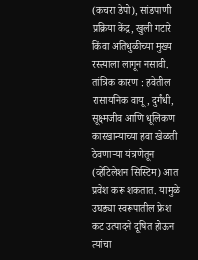(कचरा डेपो), सांडपाणी प्रक्रिया केंद्र, खुली गटारे किंवा अतिधुळीच्या मुख्य रस्त्याला लागून नसावी.
तांत्रिक कारण : हवेतील रासायनिक वायू, दुर्गंधी, सूक्ष्मजीव आणि धूलिकण कारखान्याच्या हवा खेळती ठेवणाऱ्या यंत्रणेतून (व्हेंटिलेशन सिस्टिम) आत प्रवेश करू शकतात. यामुळे उघड्या स्वरूपातील फ्रेश कट उत्पादने दूषित होऊन त्यांचा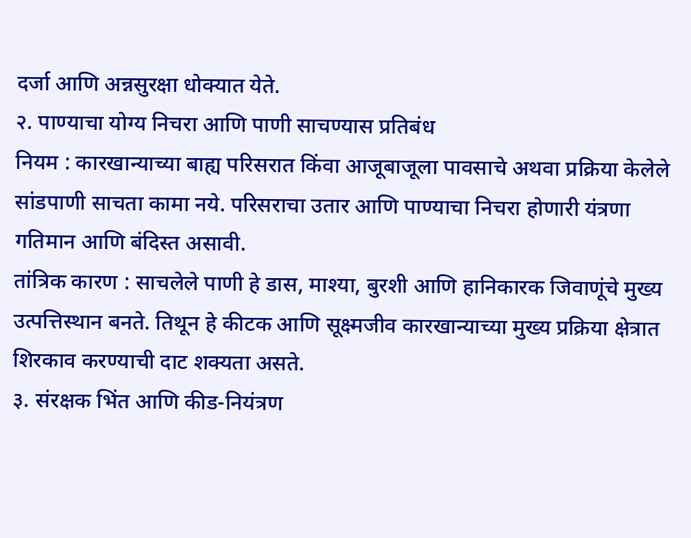दर्जा आणि अन्नसुरक्षा धोक्यात येते.
२. पाण्याचा योग्य निचरा आणि पाणी साचण्यास प्रतिबंध
नियम : कारखान्याच्या बाह्य परिसरात किंवा आजूबाजूला पावसाचे अथवा प्रक्रिया केलेले सांडपाणी साचता कामा नये. परिसराचा उतार आणि पाण्याचा निचरा होणारी यंत्रणा गतिमान आणि बंदिस्त असावी.
तांत्रिक कारण : साचलेले पाणी हे डास, माश्या, बुरशी आणि हानिकारक जिवाणूंचे मुख्य उत्पत्तिस्थान बनते. तिथून हे कीटक आणि सूक्ष्मजीव कारखान्याच्या मुख्य प्रक्रिया क्षेत्रात शिरकाव करण्याची दाट शक्यता असते.
३. संरक्षक भिंत आणि कीड-नियंत्रण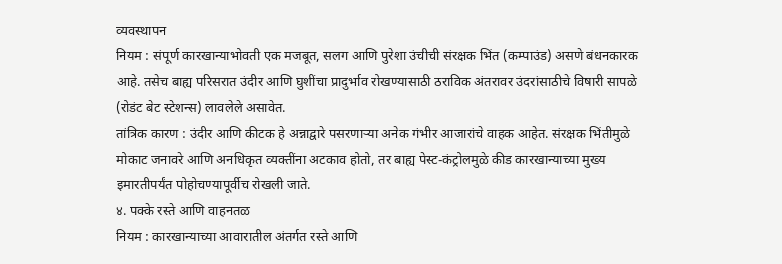व्यवस्थापन
नियम : संपूर्ण कारखान्याभोवती एक मजबूत, सलग आणि पुरेशा उंचीची संरक्षक भिंत (कम्पाउंड) असणे बंधनकारक आहे. तसेच बाह्य परिसरात उंदीर आणि घुशींचा प्रादुर्भाव रोखण्यासाठी ठराविक अंतरावर उंदरांसाठीचे विषारी सापळे (रोडंट बेट स्टेशन्स) लावलेले असावेत.
तांत्रिक कारण : उंदीर आणि कीटक हे अन्नाद्वारे पसरणाऱ्या अनेक गंभीर आजारांचे वाहक आहेत. संरक्षक भिंतीमुळे मोकाट जनावरे आणि अनधिकृत व्यक्तींना अटकाव होतो, तर बाह्य पेस्ट-कंट्रोलमुळे कीड कारखान्याच्या मुख्य इमारतीपर्यंत पोहोचण्यापूर्वीच रोखली जाते.
४. पक्के रस्ते आणि वाहनतळ
नियम : कारखान्याच्या आवारातील अंतर्गत रस्ते आणि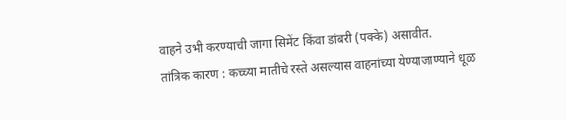वाहने उभी करण्याची जागा सिमेंट किंवा डांबरी (पक्के) असावीत.
तांत्रिक कारण : कच्च्या मातीचे रस्ते असल्यास वाहनांच्या येण्याजाण्याने धूळ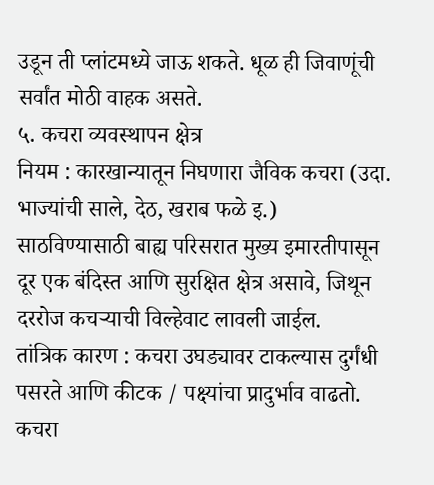उडून ती प्लांटमध्ये जाऊ शकते. धूळ ही जिवाणूंची सर्वांत मोठी वाहक असते.
५. कचरा व्यवस्थापन क्षेत्र
नियम : कारखान्यातून निघणारा जैविक कचरा (उदा. भाज्यांची साले, देठ, खराब फळे इ.) साठविण्यासाठी बाह्य परिसरात मुख्य इमारतीपासून दूर एक बंदिस्त आणि सुरक्षित क्षेत्र असावे, जिथून दररोज कचऱ्याची विल्हेवाट लावली जाईल.
तांत्रिक कारण : कचरा उघड्यावर टाकल्यास दुर्गंधी पसरते आणि कीटक / पक्ष्यांचा प्रादुर्भाव वाढतो. कचरा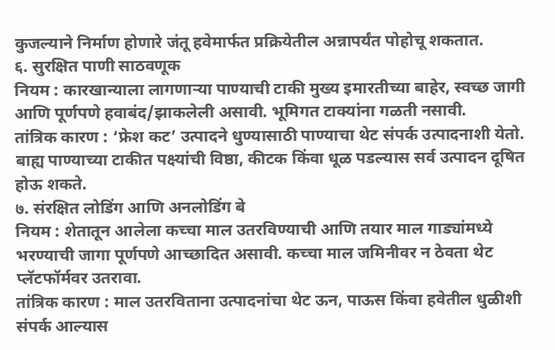कुजल्याने निर्माण होणारे जंतू हवेमार्फत प्रक्रियेतील अन्नापर्यंत पोहोचू शकतात.
६. सुरक्षित पाणी साठवणूक
नियम : कारखान्याला लागणाऱ्या पाण्याची टाकी मुख्य इमारतीच्या बाहेर, स्वच्छ जागी आणि पूर्णपणे हवाबंद/झाकलेली असावी. भूमिगत टाक्यांना गळती नसावी.
तांत्रिक कारण : ‘फ्रेश कट’ उत्पादने धुण्यासाठी पाण्याचा थेट संपर्क उत्पादनाशी येतो. बाह्य पाण्याच्या टाकीत पक्ष्यांची विष्ठा, कीटक किंवा धूळ पडल्यास सर्व उत्पादन दूषित होऊ शकते.
७. संरक्षित लोडिंग आणि अनलोडिंग बे
नियम : शेतातून आलेला कच्चा माल उतरविण्याची आणि तयार माल गाड्यांमध्ये भरण्याची जागा पूर्णपणे आच्छादित असावी. कच्चा माल जमिनीवर न ठेवता थेट प्लॅटफॉर्मवर उतरावा.
तांत्रिक कारण : माल उतरविताना उत्पादनांचा थेट ऊन, पाऊस किंवा हवेतील धुळीशी संपर्क आल्यास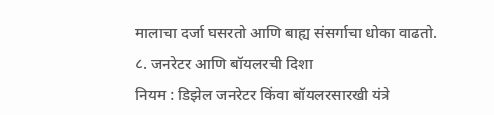मालाचा दर्जा घसरतो आणि बाह्य संसर्गाचा धोका वाढतो.
८. जनरेटर आणि बॉयलरची दिशा
नियम : डिझेल जनरेटर किंवा बॉयलरसारखी यंत्रे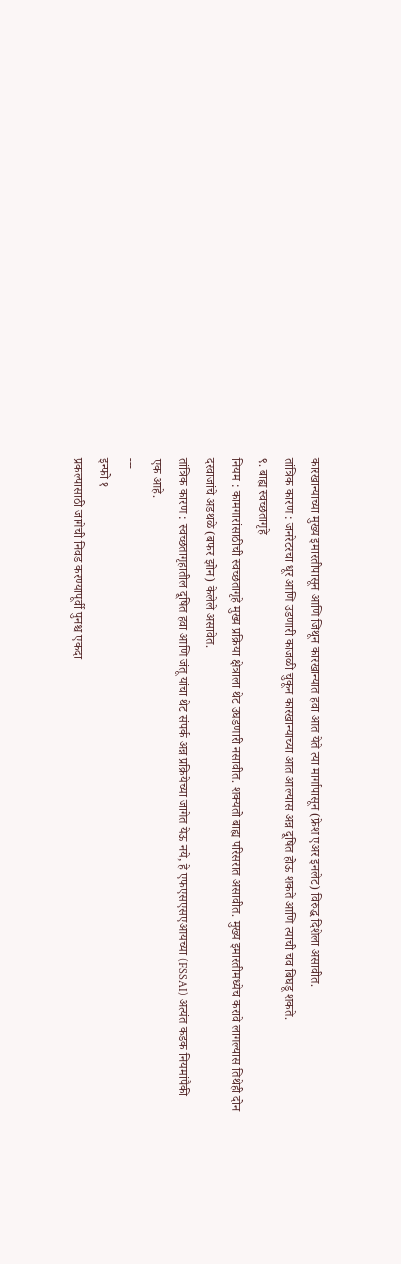कारखान्याच्या मुख्य इमारतीपासून आणि जिथून कारखान्यात हवा आत येते त्या मार्गापासून (फ्रेश एअर इनलेट) विरुद्ध दिशेला असावीत.
तांत्रिक कारण : जनरेटरचा धूर आणि उडणारी काजळी चुकून कारखान्याच्या आत आल्यास अन्न दूषित होऊ शकते आणि त्याची चव बिघडू शकते.
९. बाह्य स्वच्छतागृहे
नियम : कामगारांसाठीची स्वच्छतागृहे मुख्य प्रक्रिया क्षेत्राला थेट उघडणारी नसावीत. शक्यतो बाह्य परिसरात असावीत. मुख्य इमारतीमध्येच करावे लागल्यास तिथेही दोन दरवाजांचे अडथळे (बफर झोन) केलेले असावेत.
तांत्रिक कारण : स्वच्छतागृहातील दूषित हवा आणि जंतू यांचा थेट संपर्क अन्न प्रक्रियेच्या जागेत येऊ नये, हे एफएसएसएआयच्या (FSSAI) अत्यंत कडक नियमांपैकी एक आहे.
---
इन्फो १
प्रकल्पासाठी जागेची निवड करण्यापूर्वी पुनश्च एकदा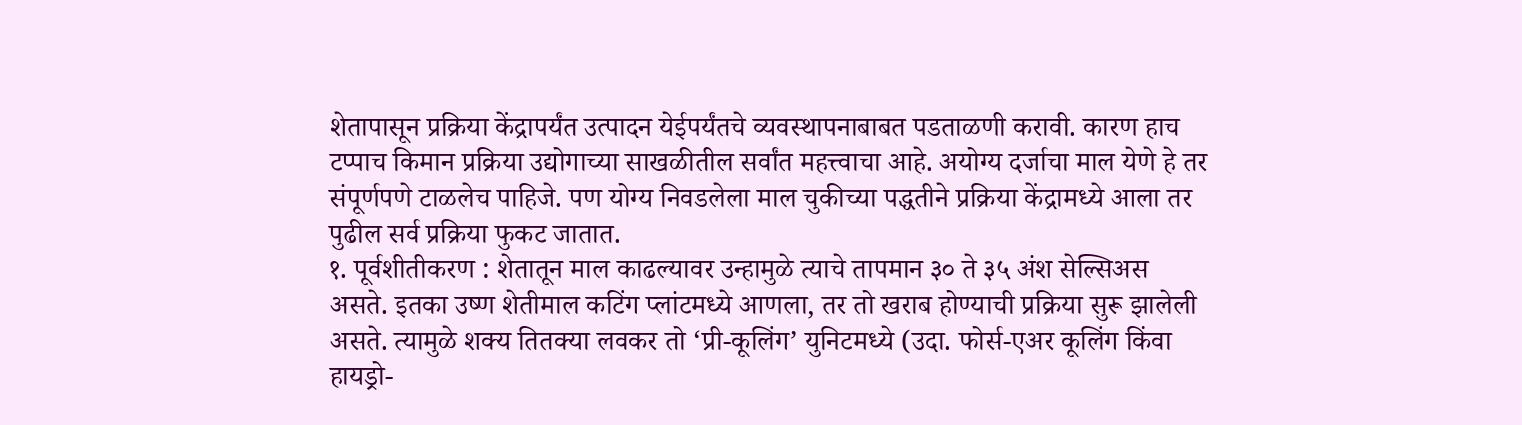शेतापासून प्रक्रिया केंद्रापर्यंत उत्पादन येईपर्यंतचे व्यवस्थापनाबाबत पडताळणी करावी. कारण हाच टप्पाच किमान प्रक्रिया उद्योगाच्या साखळीतील सर्वांत महत्त्वाचा आहे. अयोग्य दर्जाचा माल येणे हे तर संपूर्णपणे टाळलेच पाहिजे. पण योग्य निवडलेला माल चुकीच्या पद्धतीने प्रक्रिया केंद्रामध्ये आला तर पुढील सर्व प्रक्रिया फुकट जातात.
१. पूर्वशीतीकरण : शेतातून माल काढल्यावर उन्हामुळे त्याचे तापमान ३० ते ३५ अंश सेल्सिअस असते. इतका उष्ण शेतीमाल कटिंग प्लांटमध्ये आणला, तर तो खराब होण्याची प्रक्रिया सुरू झालेली असते. त्यामुळे शक्य तितक्या लवकर तो ‘प्री-कूलिंग’ युनिटमध्ये (उदा. फोर्स-एअर कूलिंग किंवा हायड्रो-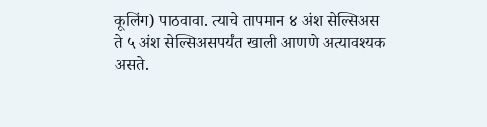कूलिंग) पाठवावा. त्याचे तापमान ४ अंश सेल्सिअस ते ५ अंश सेल्सिअसपर्यंत खाली आणणे अत्यावश्यक असते.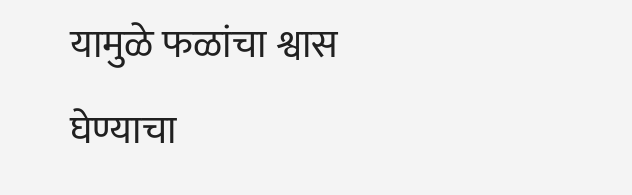यामुळे फळांचा श्वास घेण्याचा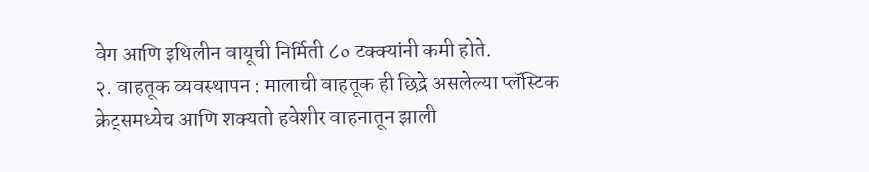वेग आणि इथिलीन वायूची निर्मिती ८० टक्क्यांनी कमी होते.
२. वाहतूक व्यवस्थापन : मालाची वाहतूक ही छिद्रे असलेल्या प्लॅस्टिक क्रेट्समध्येच आणि शक्यतो हवेशीर वाहनातून झाली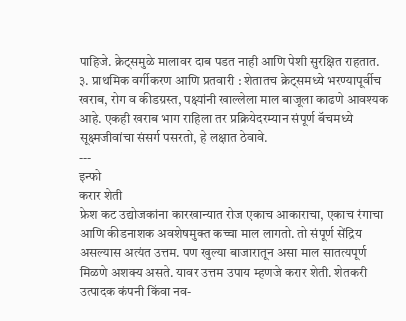पाहिजे. क्रेट्समुळे मालावर दाब पडत नाही आणि पेशी सुरक्षित राहतात.
३. प्राथमिक वर्गीकरण आणि प्रतवारी : शेतातच क्रेट्समध्ये भरण्यापूर्वीच खराब, रोग व कीडग्रस्त, पक्ष्यांनी खाल्लेला माल बाजूला काढणे आवश्यक आहे. एकही खराब भाग राहिला तर प्रक्रियेदरम्यान संपूर्ण बॅचमध्ये सूक्ष्मजीवांचा संसर्ग पसरतो, हे लक्षात ठेवावे.
---
इन्फो
करार शेती
फ्रेश कट उद्योजकांना कारखान्यात रोज एकाच आकाराचा, एकाच रंगाचा आणि कीडनाशक अवशेषमुक्त कच्चा माल लागतो. तो संपूर्ण सेंद्रिय असल्यास अत्यंत उत्तम. पण खुल्या बाजारातून असा माल सातत्यपूर्ण मिळणे अशक्य असते. यावर उत्तम उपाय म्हणजे करार शेती. शेतकरी उत्पादक कंपनी किंवा नव-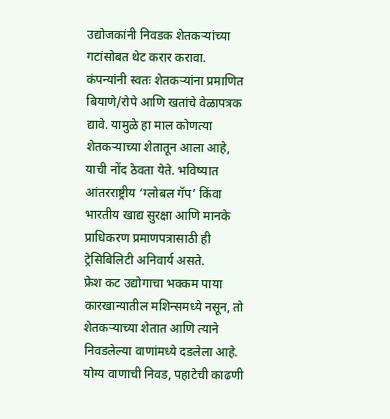उद्योजकांनी निवडक शेतकऱ्यांच्या गटांसोबत थेट करार करावा. कंपन्यांनी स्वतः शेतकऱ्यांना प्रमाणित बियाणे/रोपे आणि खतांचे वेळापत्रक द्यावे. यामुळे हा माल कोणत्या शेतकऱ्याच्या शेतातून आला आहे, याची नोंद ठेवता येते. भविष्यात आंतरराष्ट्रीय ‘ग्लोबल गॅप’ किंवा भारतीय खाद्य सुरक्षा आणि मानके प्राधिकरण प्रमाणपत्रासाठी ही ट्रेसिबिलिटी अनिवार्य असते.
फ्रेश कट उद्योगाचा भक्कम पाया कारखान्यातील मशिन्समध्ये नसून, तो शेतकऱ्याच्या शेतात आणि त्याने निवडलेल्या वाणांमध्ये दडलेला आहे. योग्य वाणाची निवड, पहाटेची काढणी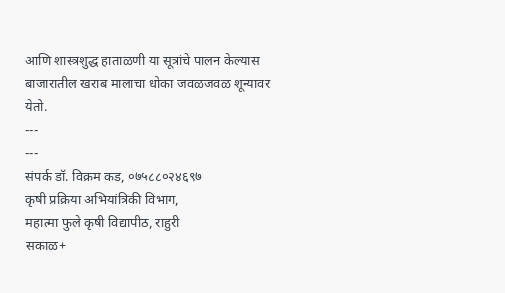आणि शास्त्रशुद्ध हाताळणी या सूत्रांचे पालन केल्यास बाजारातील खराब मालाचा धोका जवळजवळ शून्यावर येतो.
---
---
संपर्क डॉ. विक्रम कड, ०७५८८०२४६९७
कृषी प्रक्रिया अभियांत्रिकी विभाग,
महात्मा फुले कृषी विद्यापीठ, राहुरी
सकाळ+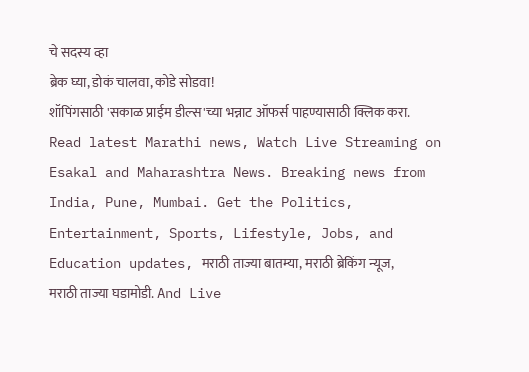चे सदस्य व्हा
ब्रेक घ्या, डोकं चालवा, कोडे सोडवा!
शॉपिंगसाठी 'सकाळ प्राईम डील्स'च्या भन्नाट ऑफर्स पाहण्यासाठी क्लिक करा.
Read latest Marathi news, Watch Live Streaming on Esakal and Maharashtra News. Breaking news from India, Pune, Mumbai. Get the Politics, Entertainment, Sports, Lifestyle, Jobs, and Education updates, मराठी ताज्या बातम्या, मराठी ब्रेकिंग न्यूज, मराठी ताज्या घडामोडी. And Live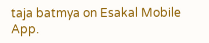taja batmya on Esakal Mobile App.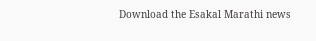Download the Esakal Marathi news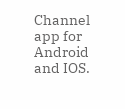Channel app for Android and IOS.